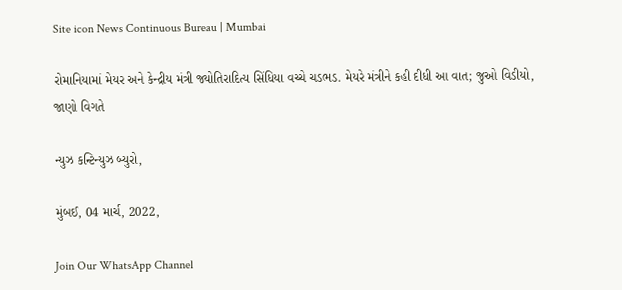Site icon News Continuous Bureau | Mumbai

રોમાનિયામાં મેયર અને કેન્દ્રીય મંત્રી જ્યોતિરાદિત્ય સિંધિયા વચ્ચે ચડભડ. મેયરે મંત્રીને કહી દીધી આ વાત; જુઓ વિડીયો, જાણો વિગતે

ન્યુઝ કન્ટિન્યુઝ બ્યુરો,

મુંબઈ, 04 માર્ચ, 2022,

Join Our WhatsApp Channel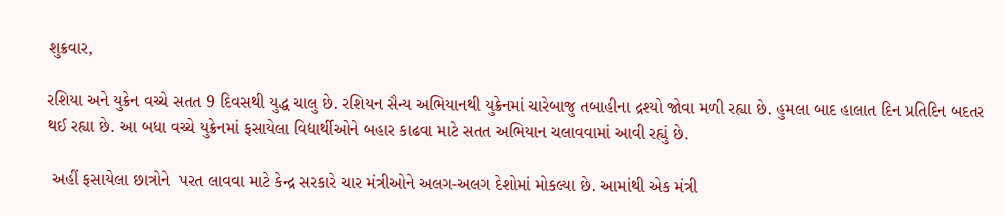શુક્રવાર,

રશિયા અને યુક્રેન વચ્ચે સતત 9 દિવસથી યુદ્ધ ચાલુ છે. રશિયન સૈન્ય અભિયાનથી યુક્રેનમાં ચારેબાજુ તબાહીના દ્રશ્યો જોવા મળી રહ્યા છે. હુમલા બાદ હાલાત દિન પ્રતિદિન બદતર થઈ રહ્યા છે. આ બધા વચ્ચે યુક્રેનમાં ફસાયેલા વિદ્યાર્થીઓને બહાર કાઢવા માટે સતત અભિયાન ચલાવવામાં આવી રહ્યું છે.

 અહીં ફસાયેલા છાત્રોને  પરત લાવવા માટે કેન્દ્ર સરકારે ચાર મંત્રીઓને અલગ-અલગ દેશોમાં મોકલ્યા છે. આમાંથી એક મંત્રી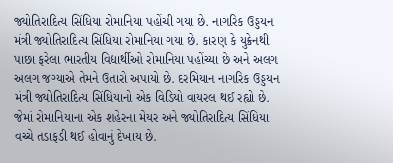જ્યોતિરાદિત્ય સિંધિયા રોમાનિયા પહોંચી ગયા છે. નાગરિક ઉડ્ડયન મંત્રી જ્યોતિરાદિત્ય સિંધિયા રોમાનિયા ગયા છે. કારણ કે યુક્રેનથી પાછા ફરેલા ભારતીય વિદ્યાર્થીઓ રોમાનિયા પહોંચ્યા છે અને અલગ અલગ જગ્યાએ તેમને ઉતારો અપાયો છે. દરમિયાન નાગરિક ઉડ્ડયન મંત્રી જ્યોતિરાદિત્ય સિંધિયાનો એક વિડિયો વાયરલ થઈ રહ્યો છે. જેમાં રોમાનિયાના એક શહેરના મેયર અને જ્યોતિરાદિત્ય સિંધિયા વચ્ચે તડાફડી થઈ હોવાનું દેખાય છે.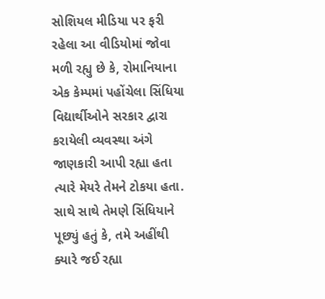સોશિયલ મીડિયા પર ફરી રહેલા આ વીડિયોમાં જોવા મળી રહ્યુ છે કે, રોમાનિયાના એક કેમ્પમાં પહોંચેલા સિંધિયા વિદ્યાર્થીઓને સરકાર દ્વારા કરાયેલી વ્યવસ્થા અંગે જાણકારી આપી રહ્યા હતા ત્યારે મેયરે તેમને ટોકયા હતા. સાથે સાથે તેમણે સિંધિયાને પૂછ્યું હતું કે, તમે અહીંથી ક્યારે જઈ રહ્યા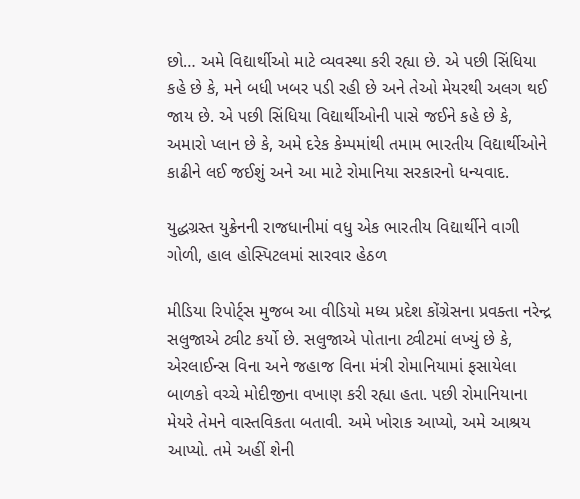છો… અમે વિદ્યાર્થીઓ માટે વ્યવસ્થા કરી રહ્યા છે. એ પછી સિંધિયા કહે છે કે, મને બધી ખબર પડી રહી છે અને તેઓ મેયરથી અલગ થઈ જાય છે. એ પછી સિંધિયા વિદ્યાર્થીઓની પાસે જઈને કહે છે કે, અમારો પ્લાન છે કે, અમે દરેક કેમ્પમાંથી તમામ ભારતીય વિદ્યાર્થીઓને કાઢીને લઈ જઈશું અને આ માટે રોમાનિયા સરકારનો ધન્યવાદ.

યુદ્ધગ્રસ્ત યુક્રેનની રાજધાનીમાં વધુ એક ભારતીય વિદ્યાર્થીને વાગી ગોળી, હાલ હોસ્પિટલમાં સારવાર હેઠળ

મીડિયા રિપોર્ટ્સ મુજબ આ વીડિયો મધ્ય પ્રદેશ કોંગ્રેસના પ્રવક્તા નરેન્દ્ર સલુજાએ ટ્વીટ કર્યો છે. સલુજાએ પોતાના ટ્વીટમાં લખ્યું છે કે, એરલાઈન્સ વિના અને જહાજ વિના મંત્રી રોમાનિયામાં ફસાયેલા બાળકો વચ્ચે મોદીજીના વખાણ કરી રહ્યા હતા. પછી રોમાનિયાના મેયરે તેમને વાસ્તવિકતા બતાવી. અમે ખોરાક આપ્યો, અમે આશ્રય આપ્યો. તમે અહીં શેની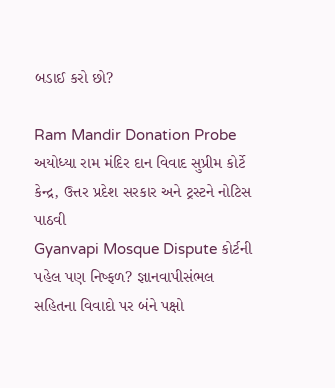બડાઈ કરો છો?

Ram Mandir Donation Probe અયોધ્યા રામ મંદિર દાન વિવાદ સુપ્રીમ કોર્ટે કેન્દ્ર, ઉત્તર પ્રદેશ સરકાર અને ટ્રસ્ટને નોટિસ પાઠવી
Gyanvapi Mosque Dispute કોર્ટની પહેલ પણ નિષ્ફળ? જ્ઞાનવાપીસંભલ સહિતના વિવાદો પર બંને પક્ષો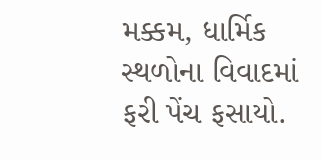મક્કમ, ધાર્મિક સ્થળોના વિવાદમાં ફરી પેંચ ફસાયો.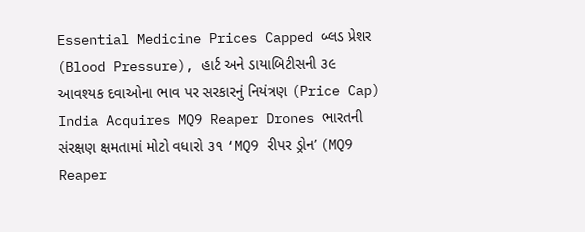Essential Medicine Prices Capped બ્લડ પ્રેશર (Blood Pressure), હાર્ટ અને ડાયાબિટીસની ૩૯ આવશ્યક દવાઓના ભાવ પર સરકારનું નિયંત્રણ (Price Cap)
India Acquires MQ9 Reaper Drones ભારતની સંરક્ષણ ક્ષમતામાં મોટો વધારો ૩૧ ‘MQ9 રીપર ડ્રોન’ (MQ9 Reaper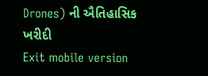Drones) ની ઐતિહાસિક ખરીદી
Exit mobile version